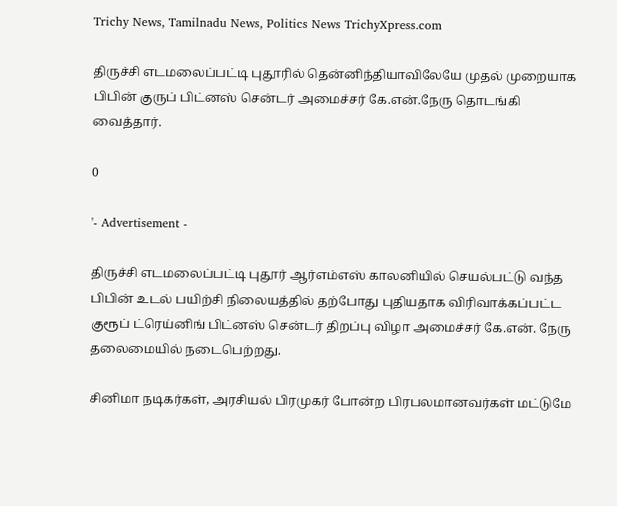Trichy News, Tamilnadu News, Politics News TrichyXpress.com

திருச்சி எடமலைப்பட்டி புதூரில் தென்னிந்தியாவிலேயே முதல் முறையாக பிபின் குருப் பிட்னஸ் சென்டர் அமைச்சர் கே.என்.நேரு தொடங்கி வைத்தார்.

0

'- Advertisement -

திருச்சி எடமலைப்பட்டி புதூர் ஆர்எம்எஸ் காலனியில் செயல்பட்டு வந்த பிபின் உடல் பயிற்சி நிலையத்தில் தற்போது புதியதாக விரிவாக்கப்பட்ட குரூப் ட்ரெய்னிங் பிட்னஸ் சென்டர் திறப்பு விழா அமைச்சர் கே.என். நேரு தலைமையில் நடைபெற்றது.

சினிமா நடிகர்கள், அரசியல் பிரமுகர் போன்ற பிரபலமானவர்கள் மட்டுமே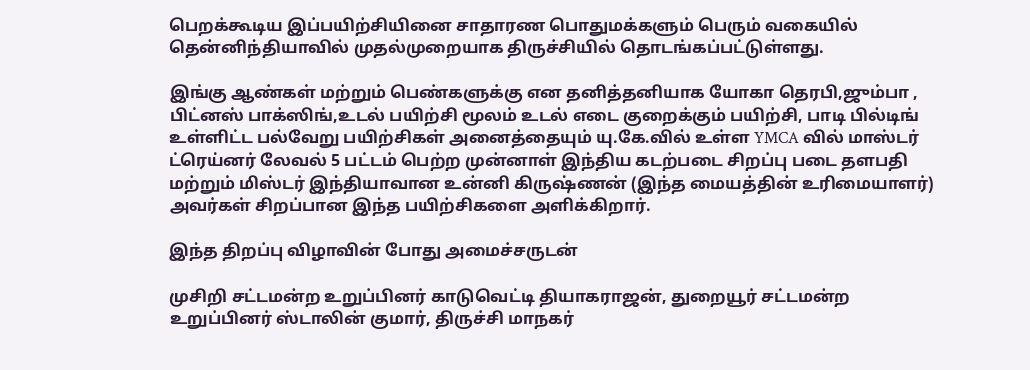பெறக்கூடிய இப்பயிற்சியினை சாதாரண பொதுமக்களும் பெரும் வகையில் தென்னிந்தியாவில் முதல்முறையாக திருச்சியில் தொடங்கப்பட்டுள்ளது.

இங்கு ஆண்கள் மற்றும் பெண்களுக்கு என தனித்தனியாக யோகா தெரபி,ஜும்பா , பிட்னஸ் பாக்ஸிங்,உடல் பயிற்சி மூலம் உடல் எடை குறைக்கும் பயிற்சி, பாடி பில்டிங் உள்ளிட்ட பல்வேறு பயிற்சிகள் அனைத்தையும் யு.கே.வில் உள்ள YMCA வில் மாஸ்டர் ட்ரெய்னர் லேவல் 5 பட்டம் பெற்ற முன்னாள் இந்திய கடற்படை சிறப்பு படை தளபதி மற்றும் மிஸ்டர் இந்தியாவான உன்னி கிருஷ்ணன் (இந்த மையத்தின் உரிமையாளர்) அவர்கள் சிறப்பான இந்த பயிற்சிகளை அளிக்கிறார்.

இந்த திறப்பு விழாவின் போது அமைச்சருடன்

முசிறி சட்டமன்ற உறுப்பினர் காடுவெட்டி தியாகராஜன், துறையூர் சட்டமன்ற உறுப்பினர் ஸ்டாலின் குமார், திருச்சி மாநகர்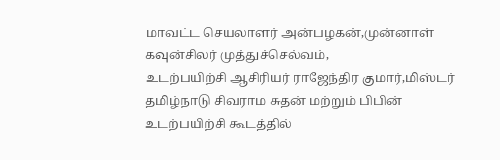மாவட்ட செயலாளர் அன்பழகன்,முன்னாள் கவுன்சிலர் முத்துச்செல்வம்,
உடற்பயிற்சி ஆசிரியர் ராஜேந்திர குமார்,மிஸ்டர் தமிழ்நாடு சிவராம சுதன் மற்றும் பிபின் உடற்பயிற்சி கூடத்தில்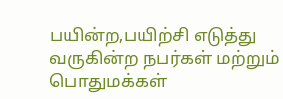பயின்ற,பயிற்சி எடுத்து வருகின்ற நபர்கள் மற்றும் பொதுமக்கள்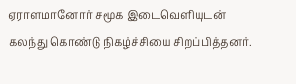ஏராளமானோர் சமூக இடைவெளியுடன் கலந்து கொண்டு நிகழ்ச்சியை சிறப்பித்தனர்.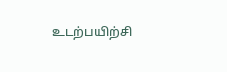உடற்பயிற்சி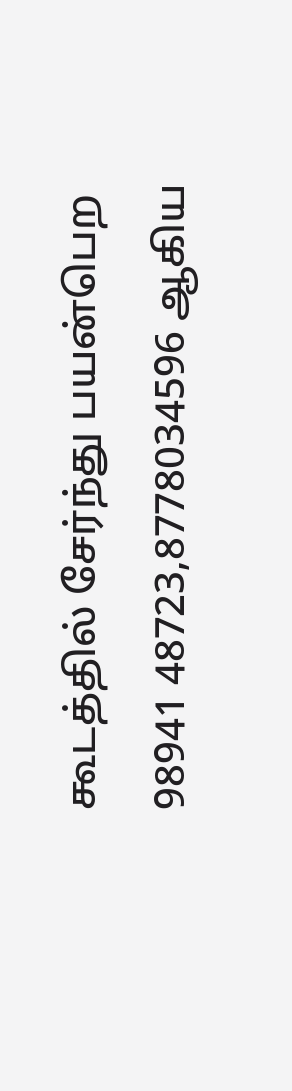கூடத்தில் சேர்ந்து பயன்பெற 98941 48723,8778034596 ஆகிய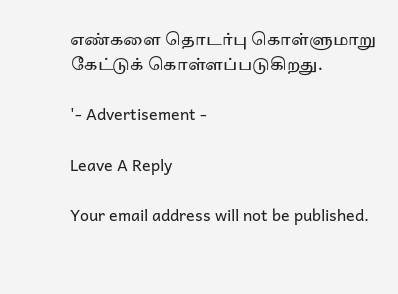எண்களை தொடர்பு கொள்ளுமாறு கேட்டுக் கொள்ளப்படுகிறது.

'- Advertisement -

Leave A Reply

Your email address will not be published.